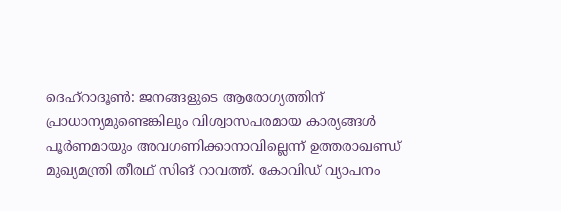ദെഹ്റാദൂൺ: ജനങ്ങളുടെ ആരോഗ്യത്തിന് പ്രാധാന്യമുണ്ടെങ്കിലും വിശ്വാസപരമായ കാര്യങ്ങൾ പൂർണമായും അവഗണിക്കാനാവില്ലെന്ന് ഉത്തരാഖണ്ഡ് മുഖ്യമന്ത്രി തീരഥ് സിങ് റാവത്ത്. കോവിഡ് വ്യാപനം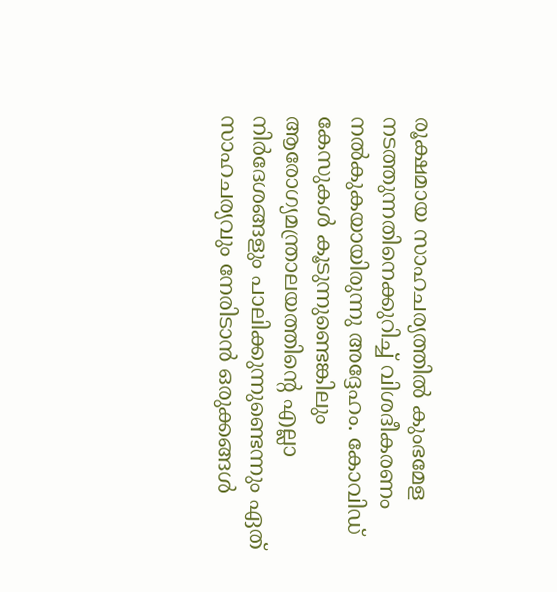രൂക്ഷമായ സാഹചര്യത്തിൽ കുംഭമേള നടത്തുന്നതിനെക്കുറിച്ച് വിശദീകരണം നൽകുകയായിരുന്നു അദ്ദേഹം. കോവിഡ് കേസുകൾ കൂടുന്നുണ്ടെങ്കിലും ആരോഗ്യമന്ത്രാലയത്തിന്റെ എല്ലാ നിർദേശങ്ങളും പാലിക്കുന്നുണ്ടെന്നും ഏത് സാഹചര്യവും നേരിടാൻ ഒരുക്കങ്ങൾ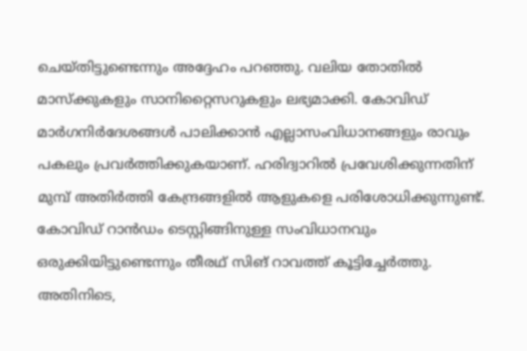ചെയ്തിട്ടുണ്ടെന്നും അദ്ദേഹം പറഞ്ഞു. വലിയ തോതിൽ മാസ്ക്കുകളും സാനിറ്റൈസറുകളും ലഭ്യമാക്കി. കോവിഡ് മാർഗനിർദേശങ്ങൾ പാലിക്കാൻ എല്ലാസംവിധാനങ്ങളും രാവും പകലും പ്രവർത്തിക്കുകയാണ്. ഹരിദ്വാറിൽ പ്രവേശിക്കുന്നതിന് മുമ്പ് അതിർത്തി കേന്ദ്രങ്ങളിൽ ആളുകളെ പരിശോധിക്കുന്നുണ്ട്. കോവിഡ് റാൻഡം ടെസ്റ്റിങ്ങിനുള്ള സംവിധാനവും ഒരുക്കിയിട്ടുണ്ടെന്നും തീരഥ് സിങ് റാവത്ത് കൂട്ടിച്ചേർത്തു. അതിനിടെ,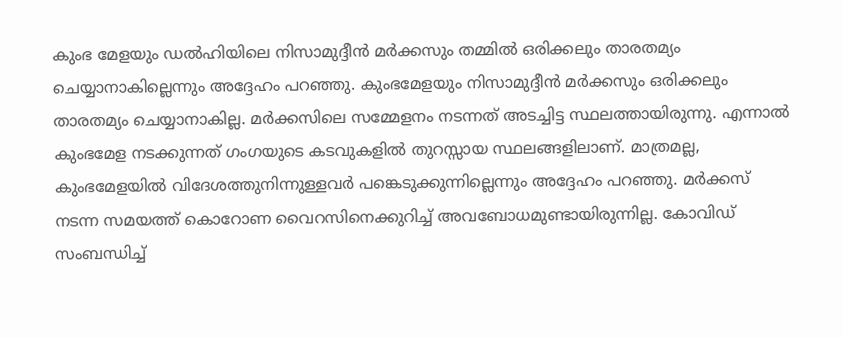കുംഭ മേളയും ഡൽഹിയിലെ നിസാമുദ്ദീൻ മർക്കസും തമ്മിൽ ഒരിക്കലും താരതമ്യം ചെയ്യാനാകില്ലെന്നും അദ്ദേഹം പറഞ്ഞു. കുംഭമേളയും നിസാമുദ്ദീൻ മർക്കസും ഒരിക്കലും താരതമ്യം ചെയ്യാനാകില്ല. മർക്കസിലെ സമ്മേളനം നടന്നത് അടച്ചിട്ട സ്ഥലത്തായിരുന്നു. എന്നാൽ കുംഭമേള നടക്കുന്നത് ഗംഗയുടെ കടവുകളിൽ തുറസ്സായ സ്ഥലങ്ങളിലാണ്. മാത്രമല്ല, കുംഭമേളയിൽ വിദേശത്തുനിന്നുള്ളവർ പങ്കെടുക്കുന്നില്ലെന്നും അദ്ദേഹം പറഞ്ഞു. മർക്കസ് നടന്ന സമയത്ത് കൊറോണ വൈറസിനെക്കുറിച്ച് അവബോധമുണ്ടായിരുന്നില്ല. കോവിഡ് സംബന്ധിച്ച്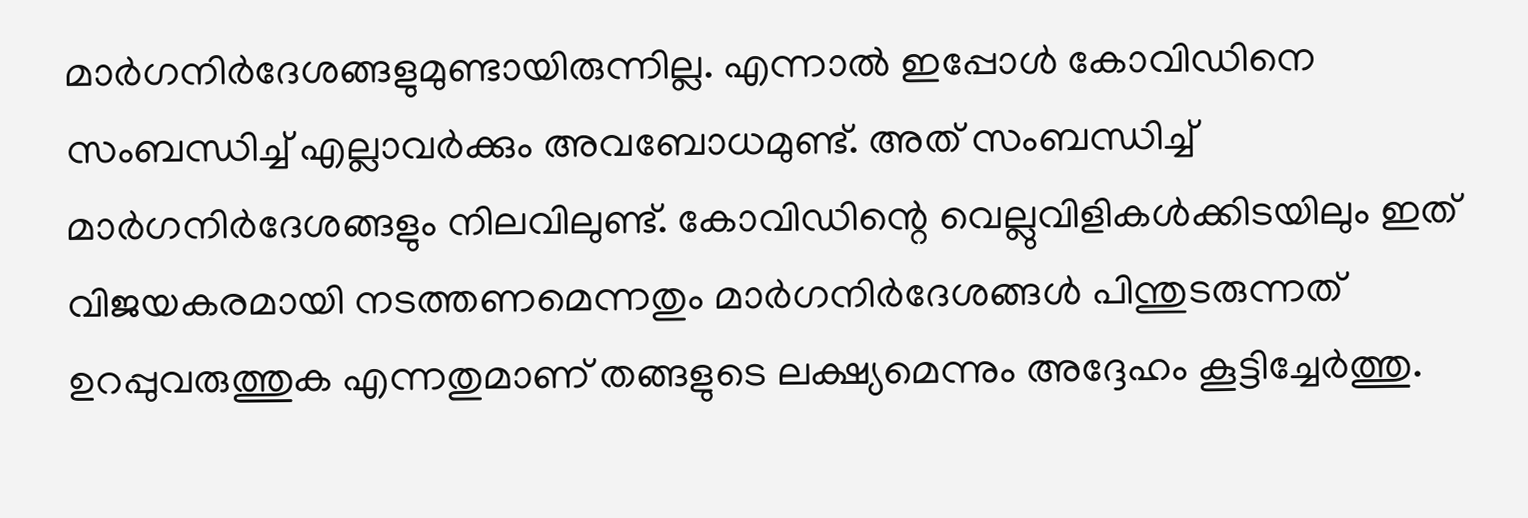മാർഗനിർദേശങ്ങളുമുണ്ടായിരുന്നില്ല. എന്നാൽ ഇപ്പോൾ കോവിഡിനെ സംബന്ധിച്ച് എല്ലാവർക്കും അവബോധമുണ്ട്. അത് സംബന്ധിച്ച് മാർഗനിർദേശങ്ങളും നിലവിലുണ്ട്. കോവിഡിന്റെ വെല്ലുവിളികൾക്കിടയിലും ഇത് വിജയകരമായി നടത്തണമെന്നതും മാർഗനിർദേശങ്ങൾ പിന്തുടരുന്നത് ഉറപ്പുവരുത്തുക എന്നതുമാണ് തങ്ങളുടെ ലക്ഷ്യമെന്നും അദ്ദേഹം കൂട്ടിച്ചേർത്തു.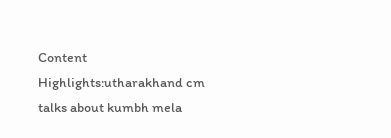Content Highlights:utharakhand cm talks about kumbh mela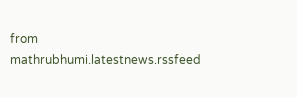from mathrubhumi.latestnews.rssfeed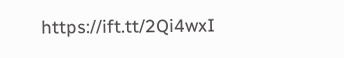https://ift.tt/2Qi4wxI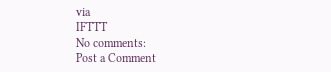via
IFTTT
No comments:
Post a Comment